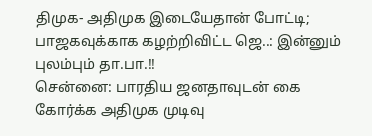திமுக- அதிமுக இடையேதான் போட்டி; பாஜகவுக்காக கழற்றிவிட்ட ஜெ..: இன்னும் புலம்பும் தா.பா.!!
சென்னை: பாரதிய ஜனதாவுடன் கை கோர்க்க அதிமுக முடிவு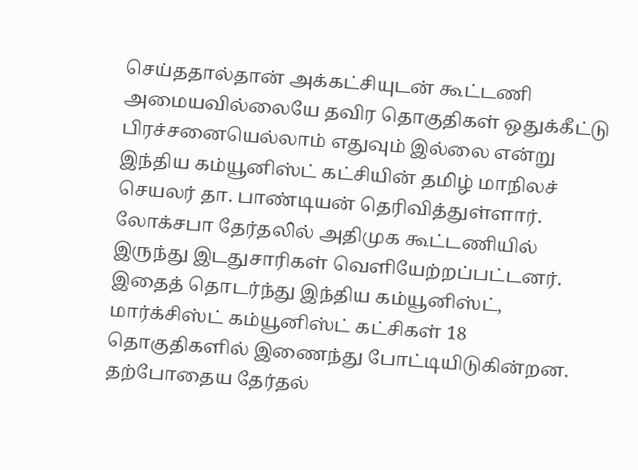செய்ததால்தான் அக்கட்சியுடன் கூட்டணி அமையவில்லையே தவிர தொகுதிகள் ஒதுக்கீட்டு பிரச்சனையெல்லாம் எதுவும் இல்லை என்று இந்திய கம்யூனிஸ்ட் கட்சியின் தமிழ் மாநிலச் செயலர் தா. பாண்டியன் தெரிவித்துள்ளார்.
லோக்சபா தேர்தலில் அதிமுக கூட்டணியில் இருந்து இடதுசாரிகள் வெளியேற்றப்பட்டனர். இதைத் தொடர்ந்து இந்திய கம்யூனிஸ்ட், மார்க்சிஸ்ட் கம்யூனிஸ்ட் கட்சிகள் 18 தொகுதிகளில் இணைந்து போட்டியிடுகின்றன.
தற்போதைய தேர்தல்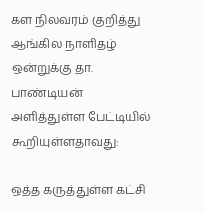கள நிலவரம் குறித்து ஆங்கில நாளிதழ் ஒன்றுக்கு தா. பாண்டியன் அளித்துள்ள பேட்டியில் கூறியுள்ளதாவது:

ஒத்த கருத்துள்ள கட்சி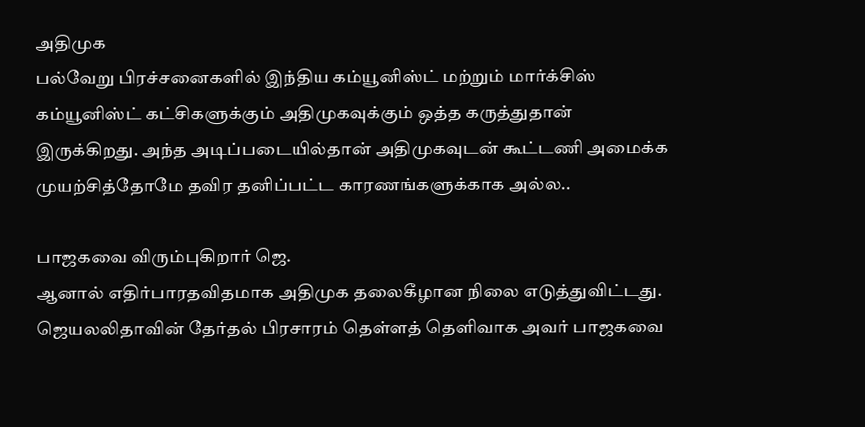அதிமுக
பல்வேறு பிரச்சனைகளில் இந்திய கம்யூனிஸ்ட் மற்றும் மார்க்சிஸ் கம்யூனிஸ்ட் கட்சிகளுக்கும் அதிமுகவுக்கும் ஒத்த கருத்துதான் இருக்கிறது. அந்த அடிப்படையில்தான் அதிமுகவுடன் கூட்டணி அமைக்க முயற்சித்தோமே தவிர தனிப்பட்ட காரணங்களுக்காக அல்ல..

பாஜகவை விரும்புகிறார் ஜெ.
ஆனால் எதிர்பாரதவிதமாக அதிமுக தலைகீழான நிலை எடுத்துவிட்டது. ஜெயலலிதாவின் தேர்தல் பிரசாரம் தெள்ளத் தெளிவாக அவர் பாஜகவை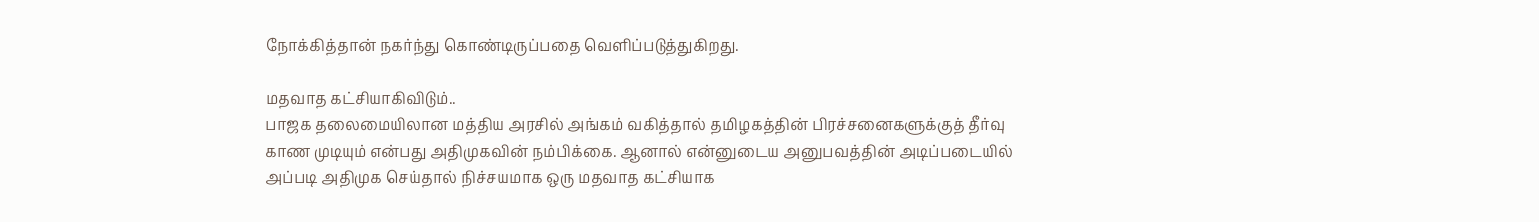நோக்கித்தான் நகர்ந்து கொண்டிருப்பதை வெளிப்படுத்துகிறது.

மதவாத கட்சியாகிவிடும்..
பாஜக தலைமையிலான மத்திய அரசில் அங்கம் வகித்தால் தமிழகத்தின் பிரச்சனைகளுக்குத் தீர்வு காண முடியும் என்பது அதிமுகவின் நம்பிக்கை. ஆனால் என்னுடைய அனுபவத்தின் அடிப்படையில் அப்படி அதிமுக செய்தால் நிச்சயமாக ஒரு மதவாத கட்சியாக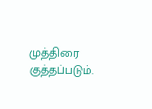முத்திரை குத்தப்படும்.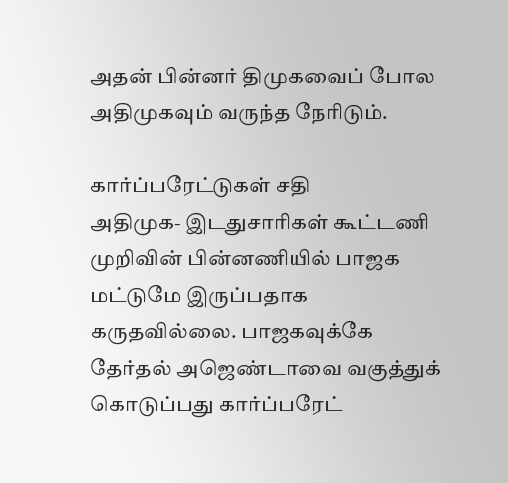அதன் பின்னர் திமுகவைப் போல அதிமுகவும் வருந்த நேரிடும்.

கார்ப்பரேட்டுகள் சதி
அதிமுக- இடதுசாரிகள் கூட்டணி முறிவின் பின்னணியில் பாஜக மட்டுமே இருப்பதாக கருதவில்லை. பாஜகவுக்கே தேர்தல் அஜெண்டாவை வகுத்துக் கொடுப்பது கார்ப்பரேட்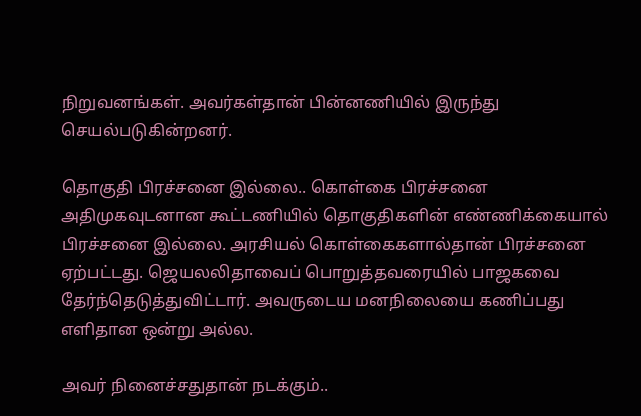நிறுவனங்கள். அவர்கள்தான் பின்னணியில் இருந்து செயல்படுகின்றனர்.

தொகுதி பிரச்சனை இல்லை.. கொள்கை பிரச்சனை
அதிமுகவுடனான கூட்டணியில் தொகுதிகளின் எண்ணிக்கையால் பிரச்சனை இல்லை. அரசியல் கொள்கைகளால்தான் பிரச்சனை ஏற்பட்டது. ஜெயலலிதாவைப் பொறுத்தவரையில் பாஜகவை தேர்ந்தெடுத்துவிட்டார். அவருடைய மனநிலையை கணிப்பது எளிதான ஒன்று அல்ல.

அவர் நினைச்சதுதான் நடக்கும்..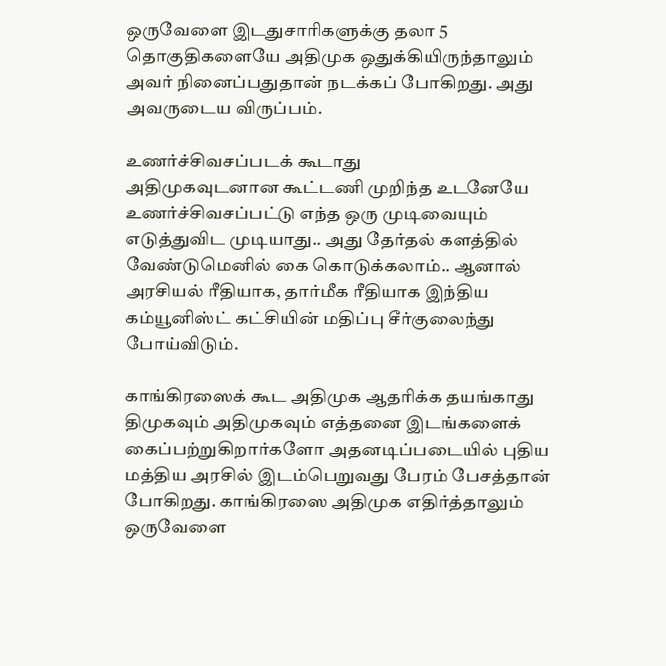ஒருவேளை இடதுசாரிகளுக்கு தலா 5 தொகுதிகளையே அதிமுக ஒதுக்கியிருந்தாலும் அவர் நினைப்பதுதான் நடக்கப் போகிறது. அது அவருடைய விருப்பம்.

உணர்ச்சிவசப்படக் கூடாது
அதிமுகவுடனான கூட்டணி முறிந்த உடனேயே உணர்ச்சிவசப்பட்டு எந்த ஒரு முடிவையும் எடுத்துவிட முடியாது.. அது தேர்தல் களத்தில் வேண்டுமெனில் கை கொடுக்கலாம்.. ஆனால் அரசியல் ரீதியாக, தார்மீக ரீதியாக இந்திய கம்யூனிஸ்ட் கட்சியின் மதிப்பு சீர்குலைந்து போய்விடும்.

காங்கிரஸைக் கூட அதிமுக ஆதரிக்க தயங்காது
திமுகவும் அதிமுகவும் எத்தனை இடங்களைக் கைப்பற்றுகிறார்களோ அதனடிப்படையில் புதிய மத்திய அரசில் இடம்பெறுவது பேரம் பேசத்தான் போகிறது. காங்கிரஸை அதிமுக எதிர்த்தாலும் ஒருவேளை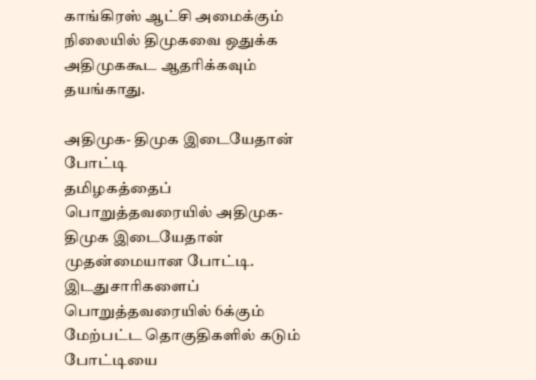காங்கிரஸ் ஆட்சி அமைக்கும் நிலையில் திமுகவை ஒதுக்க அதிமுககூட ஆதரிக்கவும் தயங்காது.

அதிமுக- திமுக இடையேதான் போட்டி
தமிழகத்தைப் பொறுத்தவரையில் அதிமுக- திமுக இடையேதான் முதன்மையான போட்டி. இடதுசாரிகளைப் பொறுத்தவரையில் 6க்கும் மேற்பட்ட தொகுதிகளில் கடும் போட்டியை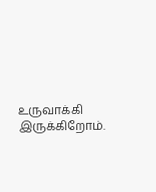உருவாக்கி இருக்கிறோம்.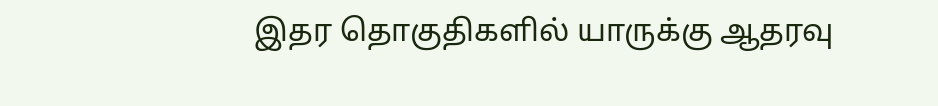இதர தொகுதிகளில் யாருக்கு ஆதரவு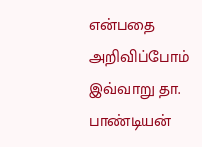என்பதை அறிவிப்போம்
இவ்வாறு தா. பாண்டியன்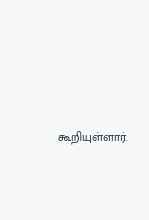கூறியுள்ளார்.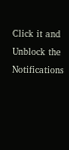Click it and Unblock the Notifications